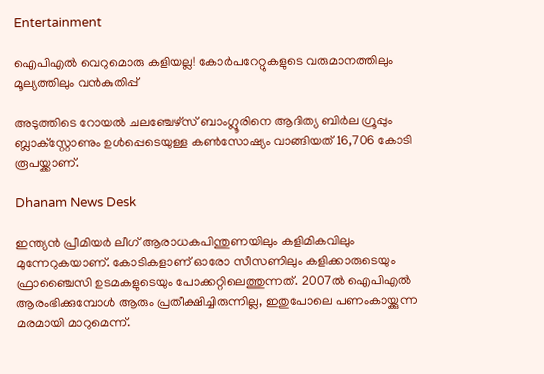Entertainment

ഐപിഎല്‍ വെറുമൊരു കളിയല്ല! കോര്‍പറേറ്റുകളുടെ വരുമാനത്തിലും മൂല്യത്തിലും വന്‍കുതിപ്പ്

അടുത്തിടെ റോയല്‍ ചലഞ്ചേഴ്‌സ് ബാംഗ്ലൂരിനെ ആദിത്യ ബിര്‍ല ഗ്രൂപ്പും ബ്ലാക്‌സ്റ്റോണും ഉള്‍പ്പെടെയുള്ള കണ്‍സോഷ്യം വാങ്ങിയത് 16,706 കോടി രൂപയ്ക്കാണ്.

Dhanam News Desk

ഇന്ത്യന്‍ പ്രീമിയര്‍ ലീഗ് ആരാധകപിന്തുണയിലും കളിമികവിലും മുന്നേറുകയാണ്. കോടികളാണ് ഓരോ സീസണിലും കളിക്കാരുടെയും ഫ്രാഞ്ചൈസി ഉടമകളുടെയും പോക്കറ്റിലെത്തുന്നത്. 2007ല്‍ ഐപിഎല്‍ ആരംഭിക്കുമ്പോള്‍ ആരും പ്രതീക്ഷിച്ചിരുന്നില്ല, ഇതുപോലെ പണംകായ്ക്കുന്ന മരമായി മാറുമെന്ന്.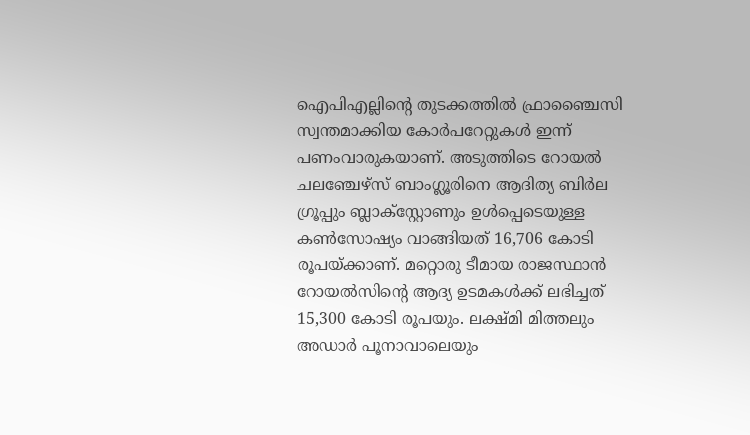ഐപിഎല്ലിന്റെ തുടക്കത്തില്‍ ഫ്രാഞ്ചൈസി സ്വന്തമാക്കിയ കോര്‍പറേറ്റുകള്‍ ഇന്ന് പണംവാരുകയാണ്. അടുത്തിടെ റോയല്‍ ചലഞ്ചേഴ്‌സ് ബാംഗ്ലൂരിനെ ആദിത്യ ബിര്‍ല ഗ്രൂപ്പും ബ്ലാക്‌സ്റ്റോണും ഉള്‍പ്പെടെയുള്ള കണ്‍സോഷ്യം വാങ്ങിയത് 16,706 കോടി രൂപയ്ക്കാണ്. മറ്റൊരു ടീമായ രാജസ്ഥാന്‍ റോയല്‍സിന്റെ ആദ്യ ഉടമകള്‍ക്ക് ലഭിച്ചത് 15,300 കോടി രൂപയും. ലക്ഷ്മി മിത്തലും അഡാര്‍ പൂനാവാലെയും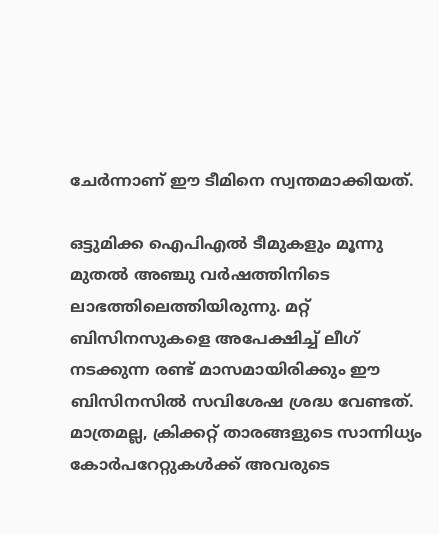ചേര്‍ന്നാണ് ഈ ടീമിനെ സ്വന്തമാക്കിയത്.

ഒട്ടുമിക്ക ഐപിഎല്‍ ടീമുകളും മൂന്നു മുതല്‍ അഞ്ചു വര്‍ഷത്തിനിടെ ലാഭത്തിലെത്തിയിരുന്നു. മറ്റ് ബിസിനസുകളെ അപേക്ഷിച്ച് ലീഗ് നടക്കുന്ന രണ്ട് മാസമായിരിക്കും ഈ ബിസിനസില്‍ സവിശേഷ ശ്രദ്ധ വേണ്ടത്. മാത്രമല്ല, ക്രിക്കറ്റ് താരങ്ങളുടെ സാന്നിധ്യം കോര്‍പറേറ്റുകള്‍ക്ക് അവരുടെ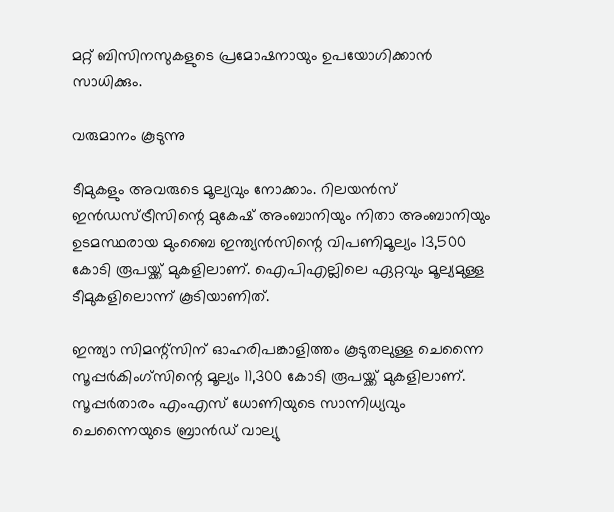മറ്റ് ബിസിനസുകളുടെ പ്രമോഷനായും ഉപയോഗിക്കാന്‍ സാധിക്കും.

വരുമാനം കൂടുന്നു

ടീമുകളും അവരുടെ മൂല്യവും നോക്കാം. റിലയന്‍സ് ഇന്‍ഡസ്ട്രീസിന്റെ മുകേഷ് അംബാനിയും നിതാ അംബാനിയും ഉടമസ്ഥരായ മുംബൈ ഇന്ത്യന്‍സിന്റെ വിപണിമൂല്യം 13,500 കോടി രൂപയ്ക്ക് മുകളിലാണ്. ഐപിഎല്ലിലെ ഏറ്റവും മൂല്യമുള്ള ടീമുകളിലൊന്ന് കൂടിയാണിത്.

ഇന്ത്യാ സിമന്റ്‌സിന് ഓഹരിപങ്കാളിത്തം കൂടുതലുള്ള ചെന്നൈ സൂപ്പര്‍കിംഗ്‌സിന്റെ മൂല്യം 11,300 കോടി രൂപയ്ക്ക് മുകളിലാണ്. സൂപ്പര്‍താരം എംഎസ് ധോണിയുടെ സാന്നിധ്യവും ചെന്നൈയുടെ ബ്രാന്‍ഡ് വാല്യു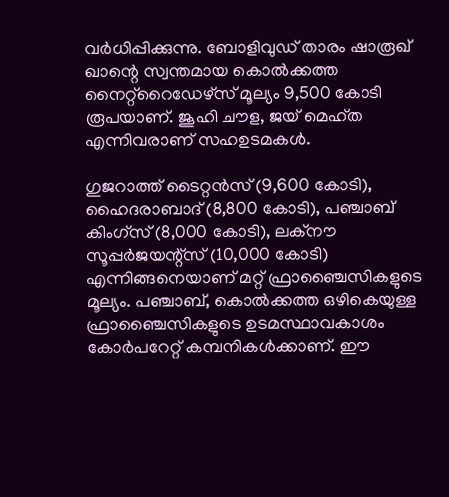വര്‍ധിപ്പിക്കുന്നു. ബോളിവുഡ് താരം ഷാരൂഖ് ഖാന്റെ സ്വന്തമായ കൊല്‍ക്കത്ത നൈറ്റ്‌റൈഡേഴ്‌സ് മൂല്യം 9,500 കോടി രൂപയാണ്. ജൂഹി ചൗള, ജയ് മെഹ്ത എന്നിവരാണ് സഹഉടമകള്‍.

ഗുജറാത്ത് ടൈറ്റന്‍സ് (9,600 കോടി), ഹൈദരാബാദ് (8,800 കോടി), പഞ്ചാബ് കിംഗ്‌സ് (8,000 കോടി), ലക്‌നൗ സൂപ്പര്‍ജയന്റ്‌സ് (10,000 കോടി) എന്നിങ്ങനെയാണ് മറ്റ് ഫ്രാഞ്ചൈസികളുടെ മൂല്യം. പഞ്ചാബ്, കൊല്‍ക്കത്ത ഒഴികെയുള്ള ഫ്രാഞ്ചൈസികളുടെ ഉടമസ്ഥാവകാശം കോര്‍പറേറ്റ് കമ്പനികള്‍ക്കാണ്. ഈ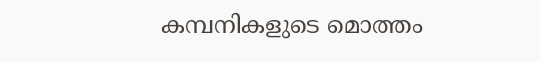കമ്പനികളുടെ മൊത്തം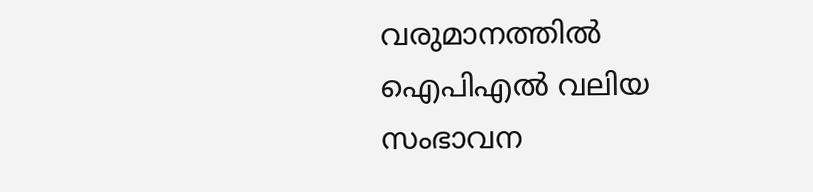വരുമാനത്തില്‍ ഐപിഎല്‍ വലിയ സംഭാവന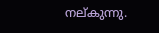നല്കുന്നു.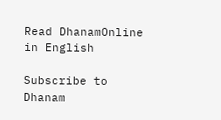Read DhanamOnline in English

Subscribe to Dhanam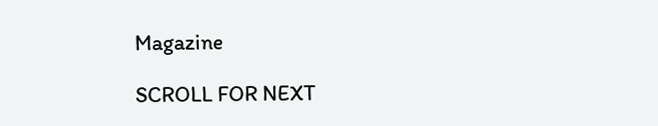Magazine

SCROLL FOR NEXT